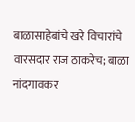बाळासाहेबांचे खरे विचारांचे वारसदार राज ठाकरेच; बाळा नांदगावकर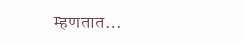म्हणतात…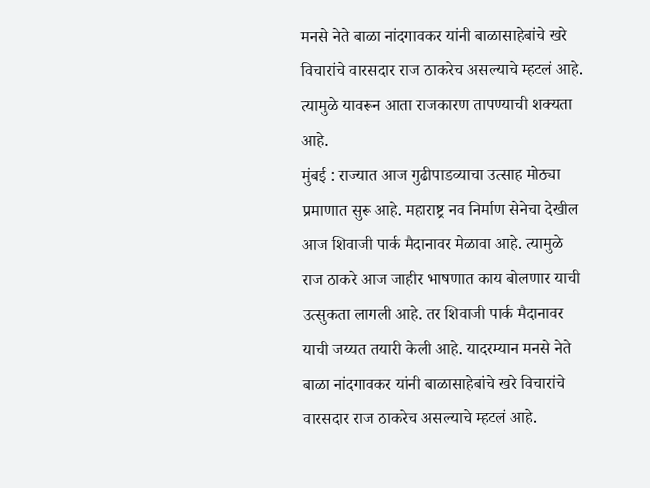मनसे नेते बाळा नांदगावकर यांनी बाळासाहेबांचे खरे विचारांचे वारसदार राज ठाकरेच असल्याचे म्हटलं आहे. त्यामुळे यावरून आता राजकारण तापण्याची शक्यता आहे.
मुंबई : राज्यात आज गुढीपाडव्याचा उत्साह मोठ्या प्रमाणात सुरू आहे. महाराष्ट्र नव निर्माण सेनेचा देखील आज शिवाजी पार्क मैदानावर मेळावा आहे. त्यामुळे राज ठाकरे आज जाहीर भाषणात काय बोलणार याची उत्सुकता लागली आहे. तर शिवाजी पार्क मैदानावर याची जय्यत तयारी केली आहे. यादरम्यान मनसे नेते बाळा नांदगावकर यांनी बाळासाहेबांचे खरे विचारांचे वारसदार राज ठाकरेच असल्याचे म्हटलं आहे.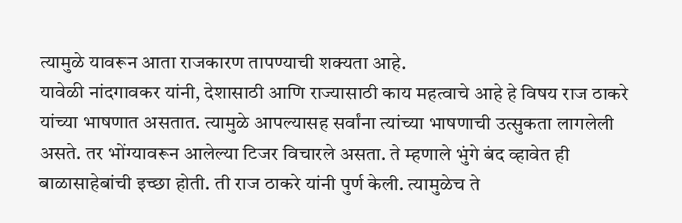त्यामुळे यावरून आता राजकारण तापण्याची शक्यता आहे.
यावेळी नांदगावकर यांनी, देशासाठी आणि राज्यासाठी काय महत्वाचे आहे हे विषय राज ठाकरे यांच्या भाषणात असतात. त्यामुळे आपल्यासह सर्वांना त्यांच्या भाषणाची उत्सुकता लागलेली असते. तर भोंग्यावरून आलेल्या टिजर विचारले असता. ते म्हणाले भुंगे बंद व्हावेत ही बाळासाहेबांची इच्छा होती. ती राज ठाकरे यांनी पुर्ण केली. त्यामुळेच ते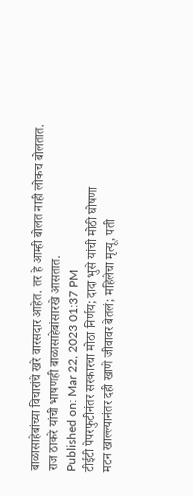बाळासाहेबांच्या विचारांचे खरे वारसदार आहेत. तर हे आम्ही बोलत नाही लोकच बोलतात. राज ठाकरे यांची भाषणही बाळासाहेबांसारखे आसतात.
Published on: Mar 22, 2023 01:37 PM
टीईटी पेपरफुटीनंतर सरकारचा मोठा निर्णय; दादा भुसे यांची मोठी घोषणा
मटन खाल्ल्यानंतर दही खाणे जीवावर बेतलं; महिलेचा मृत्यू, पती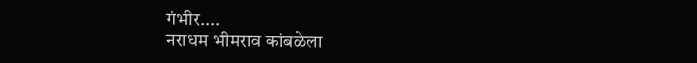गंभीर....
नराधम भीमराव कांबळेला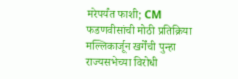मरेपर्यंत फाशी; CM फडणवीसांची मोठी प्रतिक्रिया
मल्लिकार्जून खर्गेंची पुन्हा राज्यसभेच्या विरोधी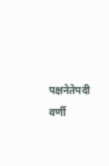पक्षनेतेपदी वर्णी